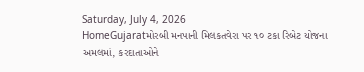Saturday, July 4, 2026
HomeGujaratમોરબી મનપાની મિલકતવેરા પર ૧૦ ટકા રિબેટ યોજના અમલમાં, કરદાતાઓને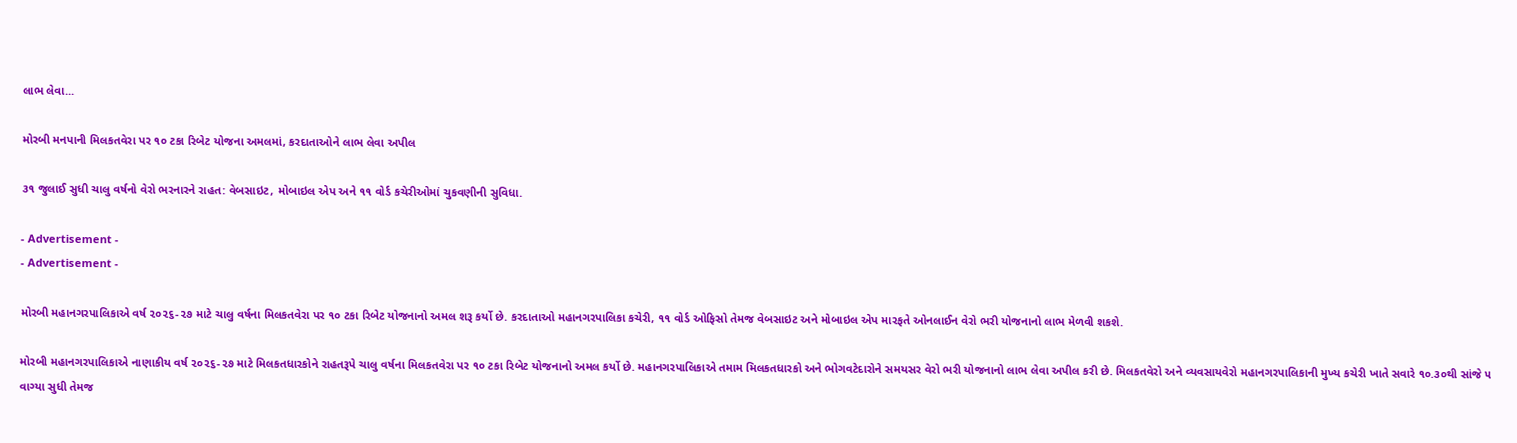લાભ લેવા...

મોરબી મનપાની મિલકતવેરા પર ૧૦ ટકા રિબેટ યોજના અમલમાં, કરદાતાઓને લાભ લેવા અપીલ

૩૧ જુલાઈ સુધી ચાલુ વર્ષનો વેરો ભરનારને રાહત: વેબસાઇટ, મોબાઇલ એપ અને ૧૧ વોર્ડ કચેરીઓમાં ચુકવણીની સુવિધા.

- Advertisement -
- Advertisement -

મોરબી મહાનગરપાલિકાએ વર્ષ ૨૦૨૬-૨૭ માટે ચાલુ વર્ષના મિલકતવેરા પર ૧૦ ટકા રિબેટ યોજનાનો અમલ શરૂ કર્યો છે. કરદાતાઓ મહાનગરપાલિકા કચેરી, ૧૧ વોર્ડ ઓફિસો તેમજ વેબસાઇટ અને મોબાઇલ એપ મારફતે ઓનલાઈન વેરો ભરી યોજનાનો લાભ મેળવી શકશે.

મોરબી મહાનગરપાલિકાએ નાણાકીય વર્ષ ૨૦૨૬-૨૭ માટે મિલકતધારકોને રાહતરૂપે ચાલુ વર્ષના મિલકતવેરા પર ૧૦ ટકા રિબેટ યોજનાનો અમલ કર્યો છે. મહાનગરપાલિકાએ તમામ મિલકતધારકો અને ભોગવટેદારોને સમયસર વેરો ભરી યોજનાનો લાભ લેવા અપીલ કરી છે. મિલકતવેરો અને વ્યવસાયવેરો મહાનગરપાલિકાની મુખ્ય કચેરી ખાતે સવારે ૧૦.૩૦થી સાંજે ૫ વાગ્યા સુધી તેમજ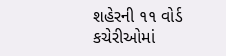શહેરની ૧૧ વોર્ડ કચેરીઓમાં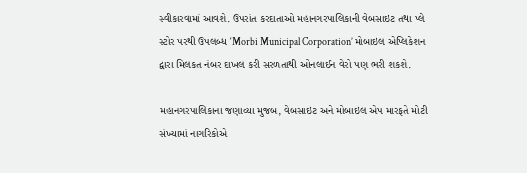સ્વીકારવામાં આવશે. ઉપરાંત કરદાતાઓ મહાનગરપાલિકાની વેબસાઇટ તથા પ્લે સ્ટોર પરથી ઉપલબ્ધ ‘Morbi Municipal Corporation’ મોબાઇલ એપ્લિકેશન દ્વારા મિલકત નંબર દાખલ કરી સરળતાથી ઓનલાઈન વેરો પણ ભરી શકશે.

મહાનગરપાલિકાના જણાવ્યા મુજબ, વેબસાઇટ અને મોબાઇલ એપ મારફતે મોટી સંખ્યામાં નાગરિકોએ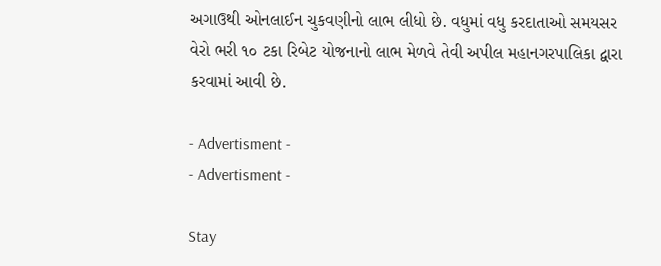અગાઉથી ઓનલાઈન ચુકવણીનો લાભ લીધો છે. વધુમાં વધુ કરદાતાઓ સમયસર વેરો ભરી ૧૦ ટકા રિબેટ યોજનાનો લાભ મેળવે તેવી અપીલ મહાનગરપાલિકા દ્વારા કરવામાં આવી છે.

- Advertisment -
- Advertisment -

Stay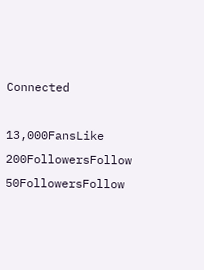Connected

13,000FansLike
200FollowersFollow
50FollowersFollow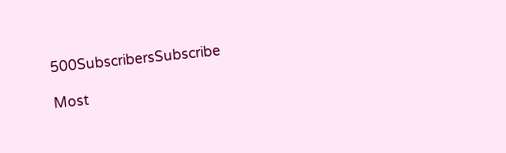500SubscribersSubscribe

Most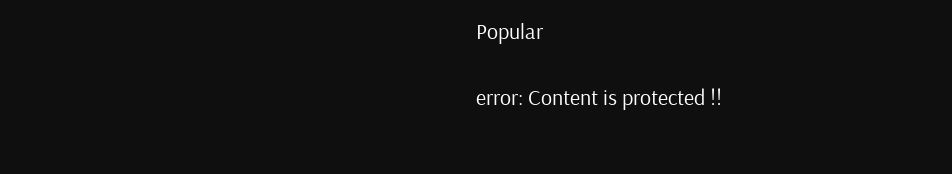Popular

error: Content is protected !!